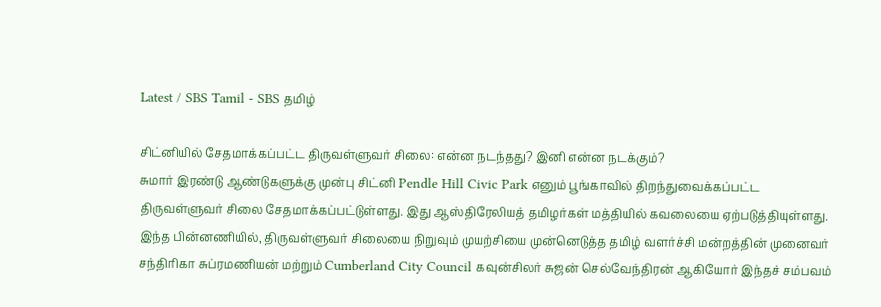Latest / SBS Tamil - SBS தமிழ்

சிட்னியில் சேதமாக்கப்பட்ட திருவள்ளுவர் சிலை: என்ன நடந்தது? இனி என்ன நடக்கும்?
சுமார் இரண்டு ஆண்டுகளுக்கு முன்பு சிட்னி Pendle Hill Civic Park எனும் பூங்காவில் திறந்துவைக்கப்பட்ட திருவள்ளுவர் சிலை சேதமாக்கப்பட்டுள்ளது. இது ஆஸ்திரேலியத் தமிழர்கள் மத்தியில் கவலையை ஏற்படுத்தியுள்ளது. இந்த பின்னணியில், திருவள்ளுவர் சிலையை நிறுவும் முயற்சியை முன்னெடுத்த தமிழ் வளர்ச்சி மன்றத்தின் முனைவர் சந்திரிகா சுப்ரமணியன் மற்றும் Cumberland City Council கவுன்சிலர் சுஜன் செல்வேந்திரன் ஆகியோர் இந்தச் சம்பவம்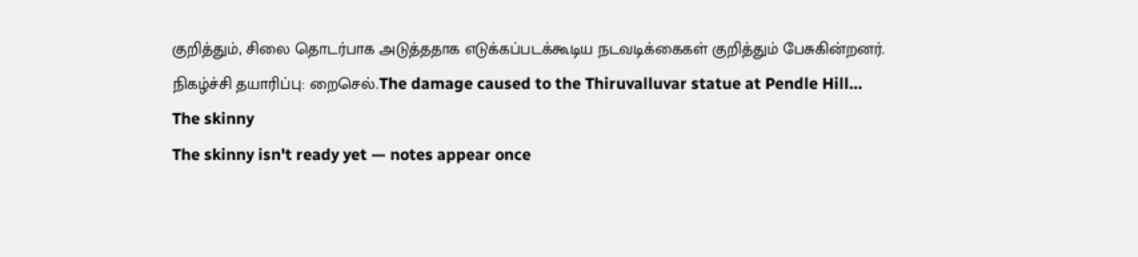குறித்தும், சிலை தொடர்பாக அடுத்ததாக எடுக்கப்படக்கூடிய நடவடிக்கைகள் குறித்தும் பேசுகின்றனர். நிகழ்ச்சி தயாரிப்பு: றைசெல்.The damage caused to the Thiruvalluvar statue at Pendle Hill…
The skinny
The skinny isn't ready yet — notes appear once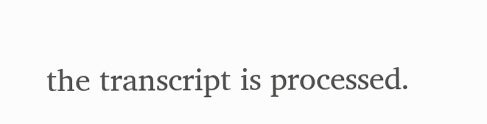the transcript is processed.